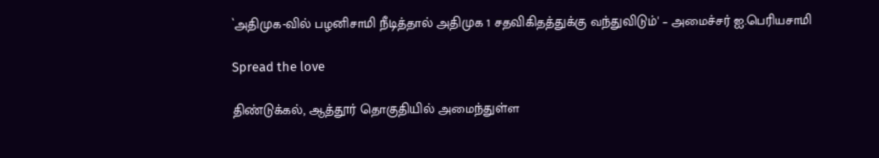`அதிமுக-வில் பழனிசாமி நீடித்தால் அதிமுக 1 சதவிகிதத்துக்கு வந்துவிடும்' – அமைச்சர் ஐ.பெரியசாமி

Spread the love

திண்டுக்கல், ஆத்தூர் தொகுதியில் அமைந்துள்ள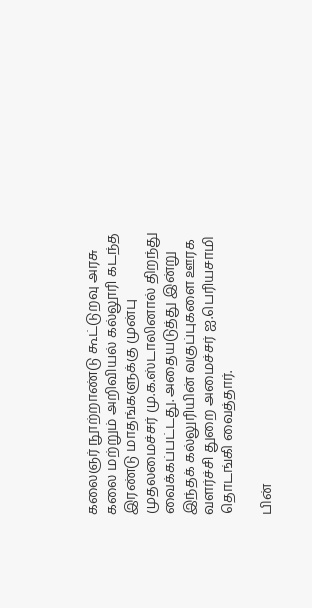கலைஞர் நூற்றாண்டு கூட்டுறவு அரசு கலை மற்றும் அறிவியல் கல்லூரி கடந்த இரண்டு மாதங்களுக்கு முன்பு முதலமைச்சர் மு.க.ஸ்டாலினால் திறந்து வைக்கப்பட்டது. அதையடுத்து இன்று இந்தக் கல்லுரியின் வகுப்புகளை ஊரக வளர்ச்சி துறை அமைச்சர் ஐ.பெரியசாமி தொடங்கி வைத்தார்.

பின்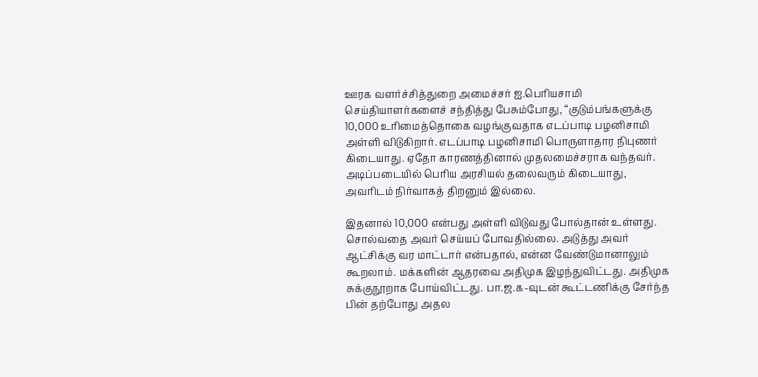ஊரக வளர்ச்சித்துறை அமைச்சர் ஐ.பெரியசாமி செய்தியாளர்களைச் சந்தித்து பேசும்போது, “குடும்பங்களுக்கு 10,000 உரிமைத்தொகை வழங்குவதாக எடப்பாடி பழனிசாமி அள்ளி விடுகிறார். எடப்பாடி பழனிசாமி பொருளாதார நிபுணர் கிடையாது. ஏதோ காரணத்தினால் முதலமைச்சராக வந்தவர். அடிப்படையில் பெரிய அரசியல் தலைவரும் கிடையாது, அவரிடம் நிர்வாகத் திறனும் இல்லை.

இதனால் 10,000 என்பது அள்ளி விடுவது போல்தான் உள்ளது. சொல்வதை அவர் செய்யப் போவதில்லை. அடுத்து அவர் ஆட்சிக்கு வர மாட்டார் என்பதால், என்ன வேண்டுமானாலும் கூறலாம். மக்களின் ஆதரவை அதிமுக இழந்துவிட்டது. அதிமுக சுக்குநூறாக போய்விட்டது. பா.ஜ.க-வுடன் கூட்டணிக்கு சேர்ந்த பின் தற்போது அதல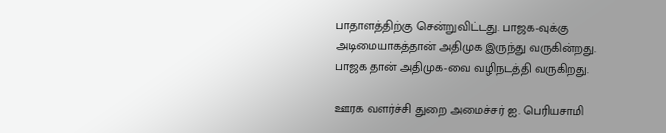பாதாளத்திற்கு சென்றுவிட்டது. பாஜக-வுக்கு அடிமையாகத்தான் அதிமுக இருந்து வருகின்றது. பாஜக தான் அதிமுக-வை வழிநடத்தி வருகிறது.

ஊரக வளர்ச்சி துறை அமைச்சர் ஐ. பெரியசாமி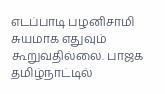எடப்பாடி பழனிசாமி சுயமாக எதுவும் கூறுவதில்லை. பாஜக தமிழ்நாட்டில்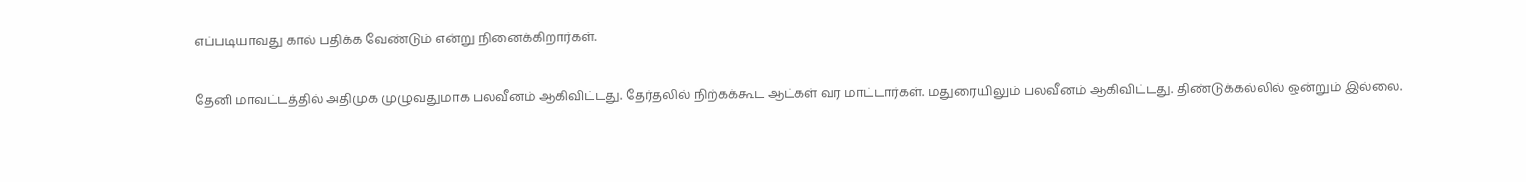எப்படியாவது கால் பதிக்க வேண்டும் என்று நினைக்கிறார்கள்.

தேனி மாவட்டத்தில் அதிமுக முழுவதுமாக பலவீனம் ஆகிவிட்டது. தேர்தலில் நிற்கக்கூட ஆட்கள் வர மாட்டார்கள். மதுரையிலும் பலவீனம் ஆகிவிட்டது. திண்டுக்கல்லில் ஒன்றும் இல்லை.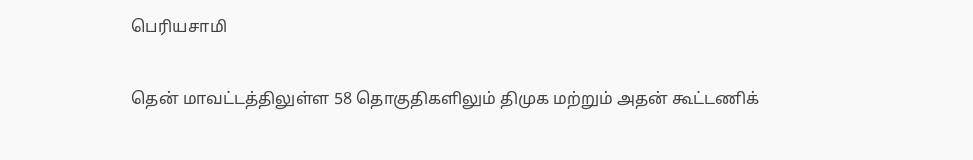பெரியசாமி

தென் மாவட்டத்திலுள்ள 58 தொகுதிகளிலும் திமுக மற்றும் அதன் கூட்டணிக்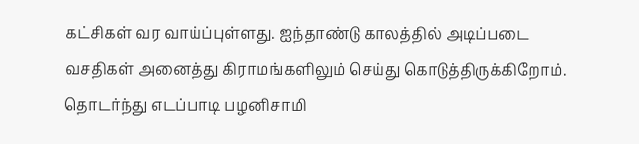கட்சிகள் வர வாய்ப்புள்ளது. ஐந்தாண்டு காலத்தில் அடிப்படை வசதிகள் அனைத்து கிராமங்களிலும் செய்து கொடுத்திருக்கிறோம். தொடர்ந்து எடப்பாடி பழனிசாமி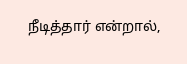நீடித்தார் என்றால்,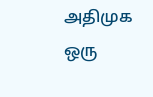அதிமுக ஒரு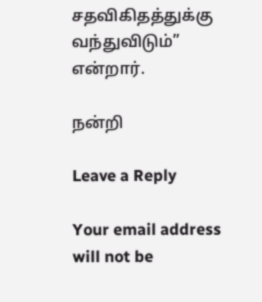சதவிகிதத்துக்கு வந்துவிடும்” என்றார்.

நன்றி

Leave a Reply

Your email address will not be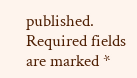published. Required fields are marked *